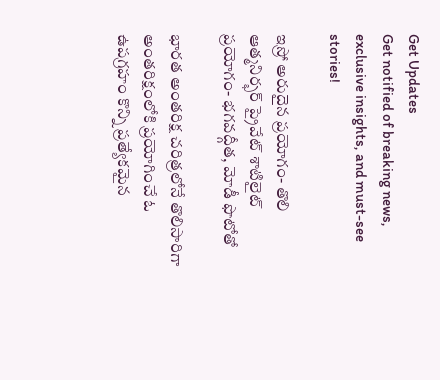Get Updates
Get notified of breaking news, exclusive insights, and must-see stories!

ఇస్రో అరుదైన ప్రయోగం- తొలి ఆత్మనిర్భర్‌ ప్రైవేట్‌ శాటిలైట్‌ ప్రయోగం- భగవద్గీత, మోడీ ఫొటోతో

భారత అంతరిక్ష చరిత్రలోనే తొలిసారిగా అంతరిక్షంలోకి ప్రయోగించే ఓ ఉపగ్రహం కొన్ని ప్రత్యేకమైన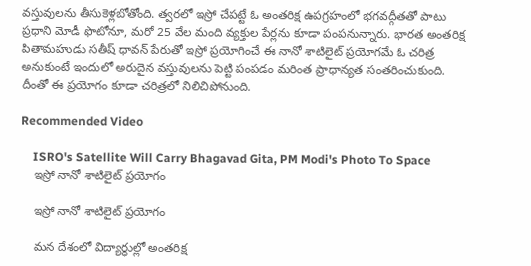వస్తువులను తీసుకెళ్లబోతోంది. త్వరలో ఇస్రో చేపట్టే ఓ అంతరిక్ష ఉపగ్రహంలో భగవద్గీతతో పాటు ప్రధాని మోడీ ఫొటోనూ, మరో 25 వేల మంది వ్యక్తుల పేర్లను కూడా పంపనున్నారు. భారత అంతరిక్ష పితామహుడు సతీష్‌ ధావన్‌ పేరుతో ఇస్రో ప్రయోగించే ఈ నానో శాటిలైట్‌ ప్రయోగమే ఓ చరిత్ర అనుకుంటే ఇందులో అరుదైన వస్తువులను పెట్టి పంపడం మరింత ప్రాధాన్యత సంతరించుకుంది. దీంతో ఈ ప్రయోగం కూడా చరిత్రలో నిలిచిపోనుంది.

Recommended Video

    ISRO's Satellite Will Carry Bhagavad Gita, PM Modi's Photo To Space
    ఇస్రో నానో శాటిలైట్‌ ప్రయోగం

    ఇస్రో నానో శాటిలైట్‌ ప్రయోగం

    మన దేశంలో విద్యార్ధుల్లో అంతరిక్ష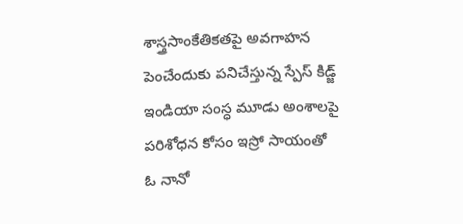శాస్త్రసాంకేతికతపై అవగాహన పెంచేందుకు పనిచేస్తున్న స్పేస్‌ కిడ్జ్ ఇండియా సంస్ధ మూడు అంశాలపై పరిశోధన కోసం ఇస్రో సాయంతో ఓ నానో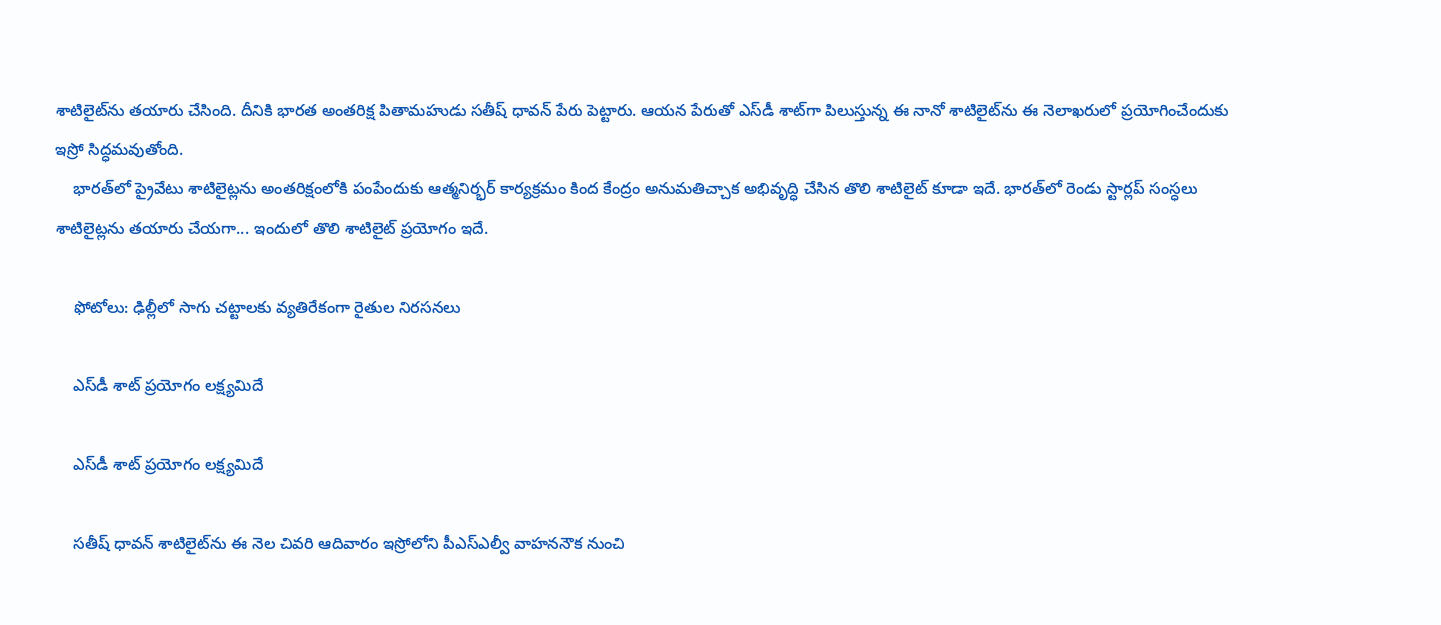శాటిలైట్‌ను తయారు చేసింది. దీనికి భారత అంతరిక్ష పితామహుడు సతీష్‌ ధావన్‌ పేరు పెట్టారు. ఆయన పేరుతో ఎస్‌డీ శాట్‌గా పిలుస్తున్న ఈ నానో శాటిలైట్‌ను ఈ నెలాఖరులో ప్రయోగించేందుకు ఇస్రో సిద్ధమవుతోంది.
    భారత్‌లో ప్రైవేటు శాటిలైట్లను అంతరిక్షంలోకి పంపేందుకు ఆత్మనిర్భర్‌ కార్యక్రమం కింద కేంద్రం అనుమతిచ్చాక అభివృద్ధి చేసిన తొలి శాటిలైట్‌ కూడా ఇదే. భారత్‌లో రెండు స్టార్లప్‌ సంస్ధలు శాటిలైట్లను తయారు చేయగా... ఇందులో తొలి శాటిలైట్‌ ప్రయోగం ఇదే.

    ఫోటోలు: ఢిల్లీలో సాగు చట్టాలకు వ్యతిరేకంగా రైతుల నిరసనలు

    ఎస్‌డీ శాట్‌ ప్రయోగం లక్ష్యమిదే

    ఎస్‌డీ శాట్‌ ప్రయోగం లక్ష్యమిదే

    సతీష్ ధావన్‌ శాటిలైట్‌ను ఈ నెల చివరి ఆదివారం ఇస్రోలోని పీఎస్ఎల్వీ వాహననౌక నుంచి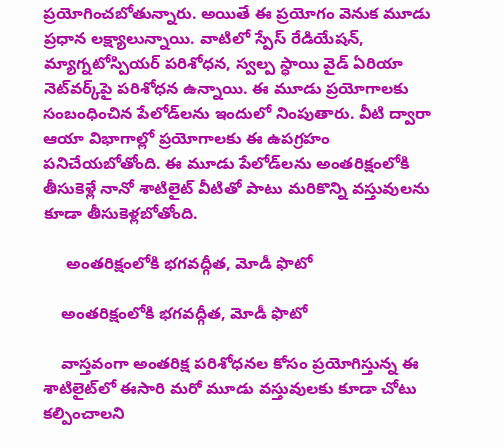ప్రయోగించబోతున్నారు. అయితే ఈ ప్రయోగం వెనుక మూడు ప్రధాన లక్ష్యాలున్నాయి. వాటిలో స్పేస్‌ రేడియేషన్‌, మ్యాగ్నటోస్పియర్‌ పరిశోధన, స్వల్ప స్ధాయి వైడ్‌ ఏరియా నెట్‌వర్క్‌పై పరిశోధన ఉన్నాయి. ఈ మూడు ప్రయోగాలకు సంబంధించిన పేలోడ్‌లను ఇందులో నింపుతారు. వీటి ద్వారా ఆయా విభాగాల్లో ప్రయోగాలకు ఈ ఉపగ్రహం పనిచేయబోతోంది. ఈ మూడు పేలోడ్‌లను అంతరిక్షంలోకి తీసుకెళ్లే నానో శాటిలైట్‌ వీటితో పాటు మరికొన్ని వస్తువులను కూడా తీసుకెళ్లబోతోంది.

     అంతరిక్షంలోకి భగవద్గీత, మోడీ ఫొటో

    అంతరిక్షంలోకి భగవద్గీత, మోడీ ఫొటో

    వాస్తవంగా అంతరిక్ష పరిశోధనల కోసం ప్రయోగిస్తున్న ఈ శాటిలైట్‌లో ఈసారి మరో మూడు వస్తువులకు కూడా చోటు కల్పించాలని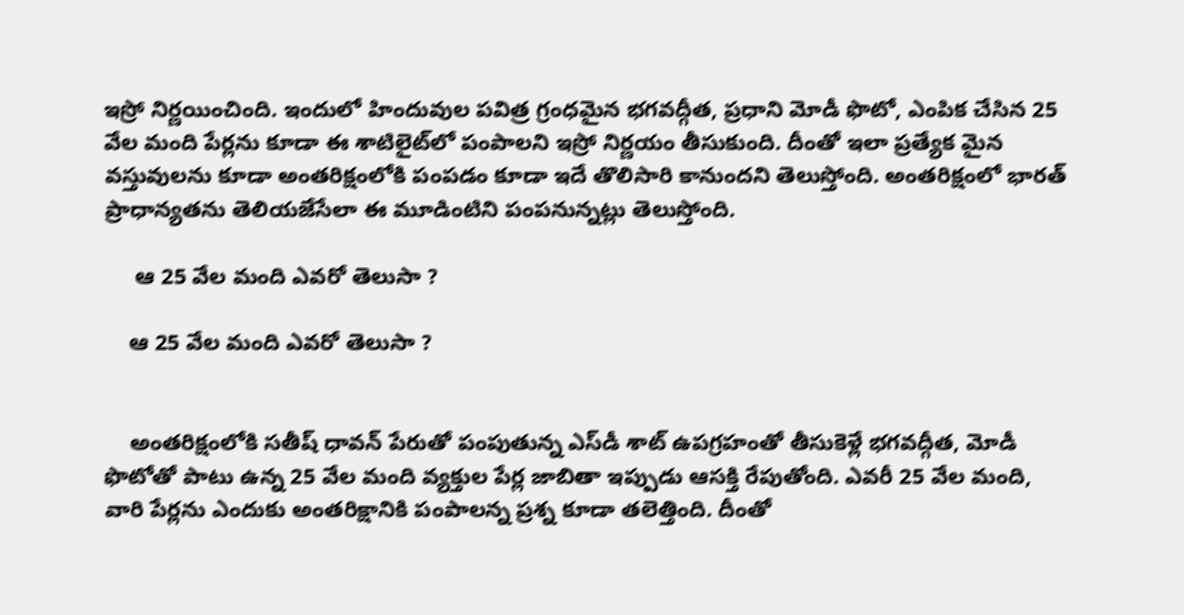ఇస్రో నిర్ణయించింది. ఇందులో హిందువుల పవిత్ర గ్రంధమైన భగవద్గీత, ప్రధాని మోడీ ఫొటో, ఎంపిక చేసిన 25 వేల మంది పేర్లను కూడా ఈ శాటిలైట్‌లో పంపాలని ఇస్రో నిర్ణయం తీసుకుంది. దీంతో ఇలా ప్రత్యేక మైన వస్తువులను కూడా అంతరిక్షంలోకి పంపడం కూడా ఇదే తొలిసారి కానుందని తెలుస్తోంది. అంతరిక్షంలో భారత్‌ ప్రాధాన్యతను తెలియజేసేలా ఈ మూడింటిని పంపనున్నట్లు తెలుస్తోంది.

     ఆ 25 వేల మంది ఎవరో తెలుసా ?

    ఆ 25 వేల మంది ఎవరో తెలుసా ?


    అంతరిక్షంలోకి సతీష్ ధావన్ పేరుతో పంపుతున్న ఎస్‌డీ శాట్ ఉపగ్రహంతో తీసుకెళ్లే భగవద్గీత, మోడీ ఫొటోతో పాటు ఉన్న 25 వేల మంది వ్యక్తుల పేర్ల జాబితా ఇప్పుడు ఆసక్తి రేపుతోంది. ఎవరీ 25 వేల మంది, వారి పేర్లను ఎందుకు అంతరిక్షానికి పంపాలన్న ప్రశ్న కూడా తలెత్తింది. దీంతో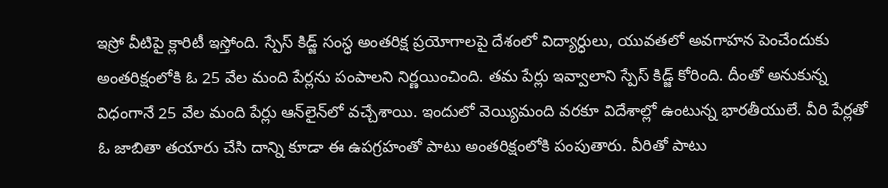ఇస్రో వీటిపై క్లారిటీ ఇస్తోంది. స్పేస్‌ కిడ్జ్‌ సంస్ధ అంతరిక్ష ప్రయోగాలపై దేశంలో విద్యార్ధులు, యువతలో అవగాహన పెంచేందుకు అంతరిక్షంలోకి ఓ 25 వేల మంది పేర్లను పంపాలని నిర్ణయించింది. తమ పేర్లు ఇవ్వాలాని స్పేస్‌ కిడ్జ్ కోరింది. దీంతో అనుకున్న విధంగానే 25 వేల మంది పేర్లు ఆన్‌లైన్‌లో వచ్చేశాయి. ఇందులో వెయ్యిమంది వరకూ విదేశాల్లో ఉంటున్న భారతీయులే. వీరి పేర్లతో ఓ జాబితా తయారు చేసి దాన్ని కూడా ఈ ఉపగ్రహంతో పాటు అంతరిక్షంలోకి పంపుతారు. వీరితో పాటు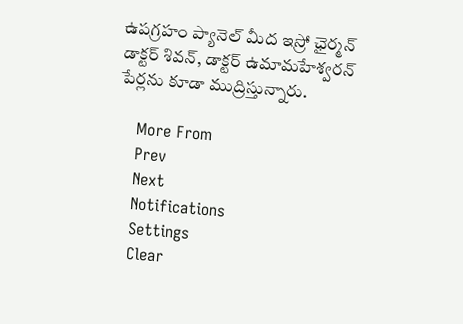ఉపగ్రహం ప్యానెల్‌ మీద ఇస్రో ఛైర్మన్‌ డాక్టర్‌ శివన్, డాక్టర్‌ ఉమామహేశ్వరన్ పేర్లను కూడా ముద్రిస్తున్నారు.

    More From
    Prev
    Next
    Notifications
    Settings
    Clear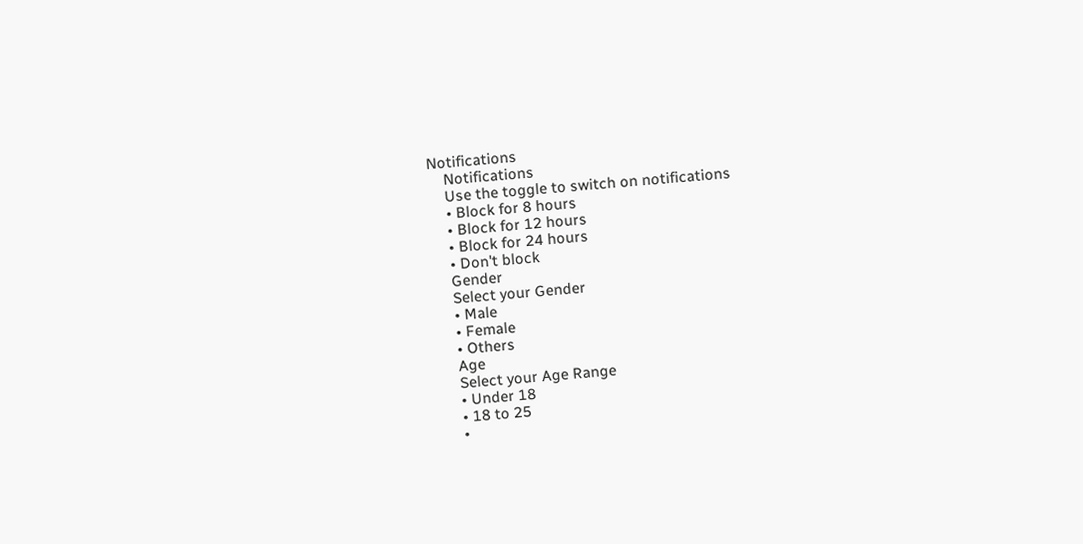Notifications
    Notifications
    Use the toggle to switch on notifications
    • Block for 8 hours
    • Block for 12 hours
    • Block for 24 hours
    • Don't block
    Gender
    Select your Gender
    • Male
    • Female
    • Others
    Age
    Select your Age Range
    • Under 18
    • 18 to 25
    •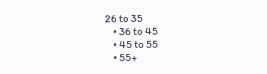26 to 35
    • 36 to 45
    • 45 to 55
    • 55+